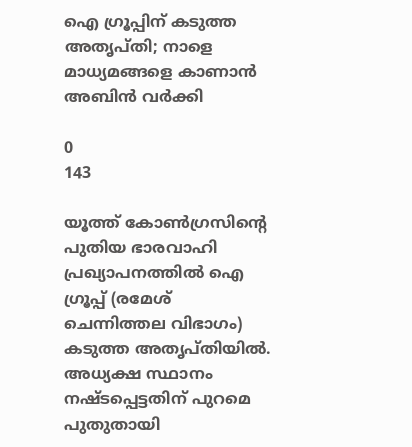ഐ ഗ്രൂപ്പിന് കടുത്ത അതൃപ്തി; നാളെ മാധ്യമങ്ങളെ കാണാന്‍ അബിൻ വർക്കി

0
143

യൂത്ത് കോണ്‍ഗ്രസിന്റെ പുതിയ ഭാരവാഹി പ്രഖ്യാപനത്തിൽ ഐ ഗ്രൂപ്പ് (രമേശ് ചെന്നിത്തല വിഭാഗം) കടുത്ത അതൃപ്തിയില്‍. അധ്യക്ഷ സ്ഥാനം നഷ്ടപ്പെട്ടതിന് പുറമെ പുതുതായി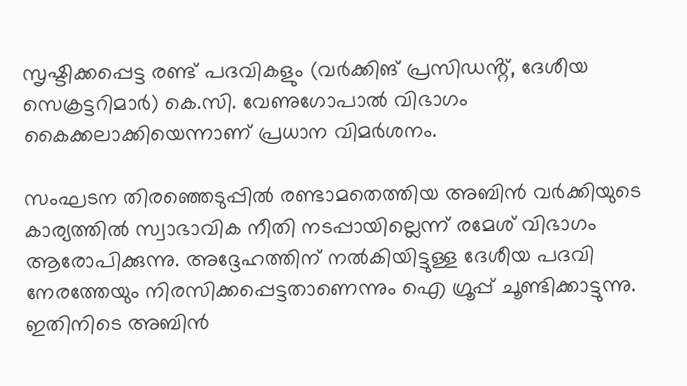സൃഷ്ടിക്കപ്പെട്ട രണ്ട് പദവികളും (വർക്കിങ് പ്രസിഡൻ്റ്, ദേശീയ സെക്രട്ടറിമാർ) കെ.സി. വേണുഗോപാൽ വിഭാഗം കൈക്കലാക്കിയെന്നാണ് പ്രധാന വിമർശനം.

സംഘടന തിരഞ്ഞെടുപ്പിൽ രണ്ടാമതെത്തിയ അബിൻ വർക്കിയുടെ കാര്യത്തിൽ സ്വാഭാവിക നീതി നടപ്പായില്ലെന്ന് രമേശ് വിഭാഗം ആരോപിക്കുന്നു. അദ്ദേഹത്തിന് നൽകിയിട്ടുള്ള ദേശീയ പദവി നേരത്തേയും നിരസിക്കപ്പെട്ടതാണെന്നും ഐ ഗ്രൂപ്പ് ചൂണ്ടിക്കാട്ടുന്നു. ഇതിനിടെ അബിൻ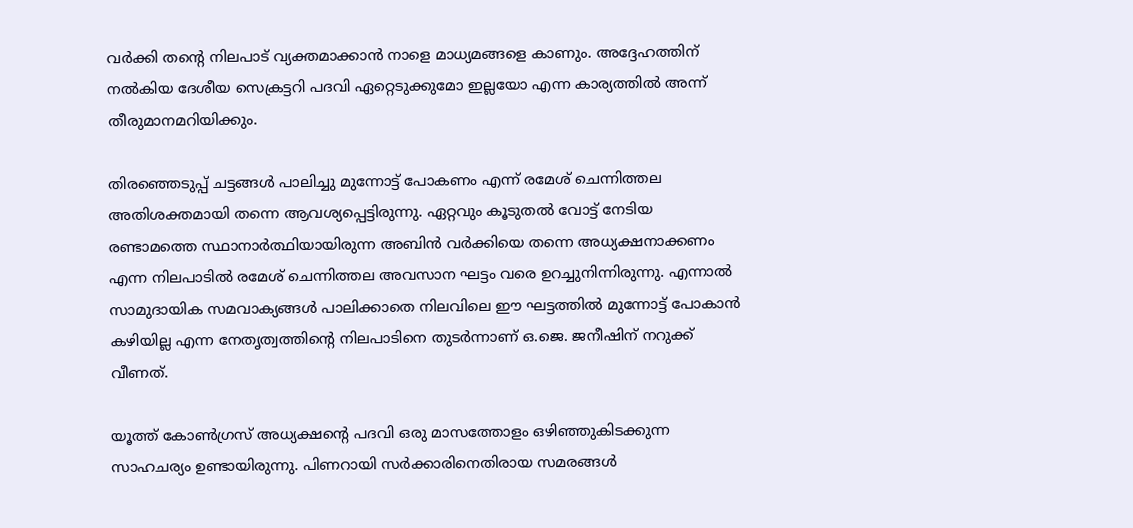വർക്കി തന്റെ നിലപാട് വ്യക്തമാക്കാൻ നാളെ മാധ്യമങ്ങളെ കാണും. അദ്ദേഹത്തിന് നൽകിയ ദേശീയ സെക്രട്ടറി പദവി ഏറ്റെടുക്കുമോ ഇല്ലയോ എന്ന കാര്യത്തിൽ അന്ന് തീരുമാനമറിയിക്കും.

തിരഞ്ഞെടുപ്പ് ചട്ടങ്ങൾ പാലിച്ചു മുന്നോട്ട് പോകണം എന്ന് രമേശ് ചെന്നിത്തല അതിശക്തമായി തന്നെ ആവശ്യപ്പെട്ടിരുന്നു. ഏറ്റവും കൂടുതൽ വോട്ട് നേടിയ രണ്ടാമത്തെ സ്ഥാനാർത്ഥിയായിരുന്ന അബിൻ വർക്കിയെ തന്നെ അധ്യക്ഷനാക്കണം എന്ന നിലപാടിൽ രമേശ് ചെന്നിത്തല അവസാന ഘട്ടം വരെ ഉറച്ചുനിന്നിരുന്നു. എന്നാൽ സാമുദായിക സമവാക്യങ്ങൾ പാലിക്കാതെ നിലവിലെ ഈ ഘട്ടത്തിൽ മുന്നോട്ട് പോകാൻ കഴിയില്ല എന്ന നേതൃത്വത്തിൻ്റെ നിലപാടിനെ തുടർന്നാണ് ഒ.ജെ. ജനീഷിന് നറുക്ക് വീണത്.

യൂത്ത് കോൺഗ്രസ് അധ്യക്ഷന്റെ പദവി ഒരു മാസത്തോളം ഒഴിഞ്ഞുകിടക്കുന്ന സാഹചര്യം ഉണ്ടായിരുന്നു. പിണറായി സർക്കാരിനെതിരായ സമരങ്ങൾ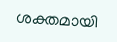ശക്തമായി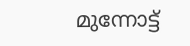മുന്നോട്ട്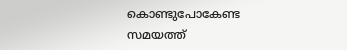കൊണ്ടുപോകേണ്ട സമയത്ത്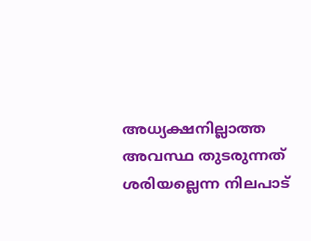അധ്യക്ഷനില്ലാത്ത അവസ്ഥ തുടരുന്നത് ശരിയല്ലെന്ന നിലപാട്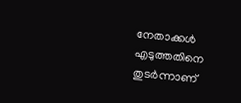നേതാക്കൾ എടുത്തതിനെ തുടർന്നാണ്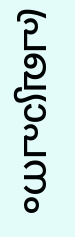പ്രഖ്യാപനം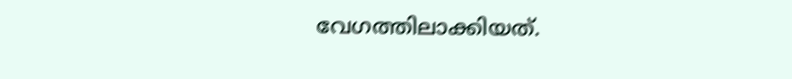വേഗത്തിലാക്കിയത്.